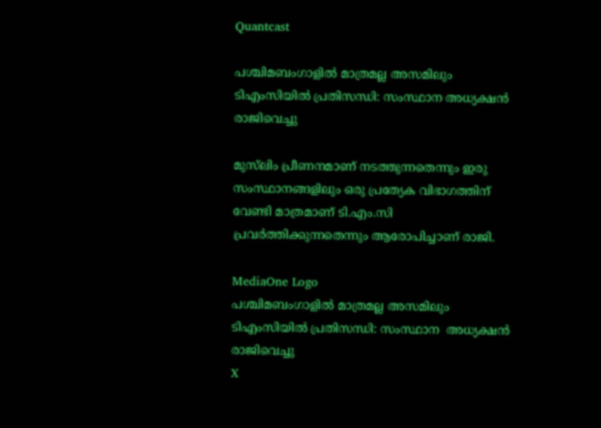Quantcast

പശ്ചിമബംഗാളിൽ മാത്രമല്ല അസമിലും ടിഎംസിയിൽ പ്രതിസന്ധി: സംസ്ഥാന അധ്യക്ഷൻ രാജിവെച്ചു

മുസ്‌ലിം പ്രീണനമാണ് നടത്തുന്നതെന്നും ഇരു സംസ്ഥാനങ്ങളിലും ഒരു പ്രത്യേക വിഭാഗത്തിന് വേണ്ടി മാത്രമാണ് ടി.എം.സി പ്രവർത്തിക്കുന്നതെന്നും ആരോപിച്ചാണ് രാജി.

MediaOne Logo
പശ്ചിമബംഗാളിൽ മാത്രമല്ല അസമിലും ടിഎംസിയിൽ പ്രതിസന്ധി: സംസ്ഥാന  അധ്യക്ഷൻ രാജിവെച്ചു
X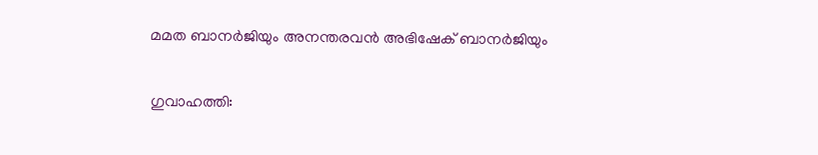മമത ബാനർജിയും അനന്തരവൻ അഭിഷേക് ബാനർജിയും

ഗുവാഹത്തി: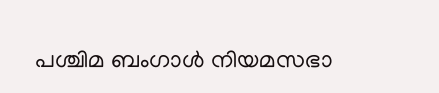പശ്ചിമ ബംഗാൾ നിയമസഭാ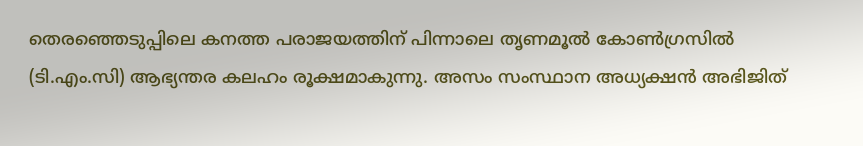തെരഞ്ഞെടുപ്പിലെ കനത്ത പരാജയത്തിന് പിന്നാലെ തൃണമൂൽ കോൺഗ്രസിൽ (ടി.എം.സി) ആഭ്യന്തര കലഹം രൂക്ഷമാകുന്നു. അസം സംസ്ഥാന അധ്യക്ഷൻ അഭിജിത്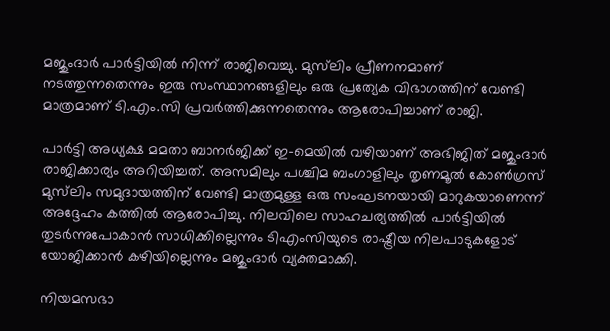മജുംദാർ പാർട്ടിയിൽ നിന്ന് രാജിവെച്ചു. മുസ്‌ലിം പ്രീണനമാണ് നടത്തുന്നതെന്നും ഇരു സംസ്ഥാനങ്ങളിലും ഒരു പ്രത്യേക വിഭാഗത്തിന് വേണ്ടി മാത്രമാണ് ടി.എം.സി പ്രവർത്തിക്കുന്നതെന്നും ആരോപിച്ചാണ് രാജി.

പാർട്ടി അധ്യക്ഷ മമതാ ബാനർജിക്ക് ഇ-മെയിൽ വഴിയാണ് അഭിജിത് മജുംദാർ രാജിക്കാര്യം അറിയിച്ചത്. അസമിലും പശ്ചിമ ബംഗാളിലും തൃണമൂൽ കോൺഗ്രസ് മുസ്‌ലിം സമുദായത്തിന് വേണ്ടി മാത്രമുള്ള ഒരു സംഘടനയായി മാറുകയാണെന്ന് അദ്ദേഹം കത്തിൽ ആരോപിച്ചു. നിലവിലെ സാഹചര്യത്തിൽ പാർട്ടിയിൽ തുടർന്നുപോകാൻ സാധിക്കില്ലെന്നും ടിഎംസിയുടെ രാഷ്ട്രീയ നിലപാടുകളോട് യോജിക്കാൻ കഴിയില്ലെന്നും മജുംദാർ വ്യക്തമാക്കി.

നിയമസഭാ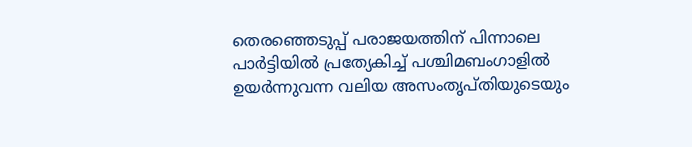തെരഞ്ഞെടുപ്പ് പരാജയത്തിന് പിന്നാലെ പാർട്ടിയിൽ പ്രത്യേകിച്ച് പശ്ചിമബംഗാളില്‍ ഉയർന്നുവന്ന വലിയ അസംതൃപ്തിയുടെയും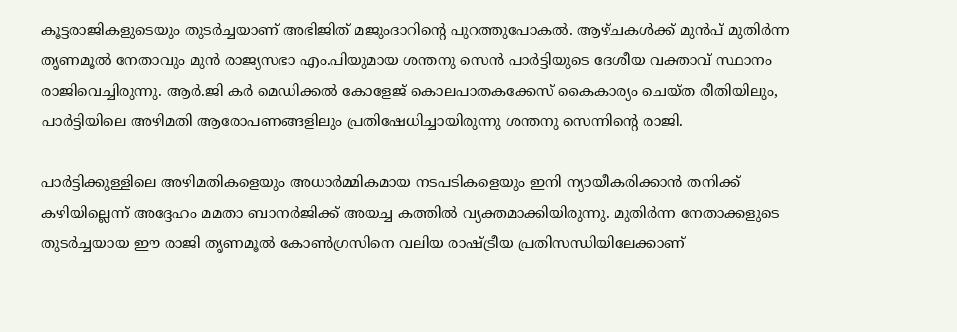കൂട്ടരാജികളുടെയും തുടർച്ചയാണ് അഭിജിത് മജുംദാറിന്റെ പുറത്തുപോകൽ. ആഴ്ചകൾക്ക് മുൻപ് മുതിർന്ന തൃണമൂൽ നേതാവും മുൻ രാജ്യസഭാ എം.പിയുമായ ശന്തനു സെൻ പാർട്ടിയുടെ ദേശീയ വക്താവ് സ്ഥാനം രാജിവെച്ചിരുന്നു. ആർ.ജി കർ മെഡിക്കൽ കോളേജ് കൊലപാതകക്കേസ് കൈകാര്യം ചെയ്ത രീതിയിലും, പാർട്ടിയിലെ അഴിമതി ആരോപണങ്ങളിലും പ്രതിഷേധിച്ചായിരുന്നു ശന്തനു സെന്നിന്റെ രാജി.

പാർട്ടിക്കുള്ളിലെ അഴിമതികളെയും അധാർമ്മികമായ നടപടികളെയും ഇനി ന്യായീകരിക്കാൻ തനിക്ക് കഴിയില്ലെന്ന് അദ്ദേഹം മമതാ ബാനർജിക്ക് അയച്ച കത്തിൽ വ്യക്തമാക്കിയിരുന്നു. മുതിർന്ന നേതാക്കളുടെ തുടർച്ചയായ ഈ രാജി തൃണമൂൽ കോൺഗ്രസിനെ വലിയ രാഷ്ട്രീയ പ്രതിസന്ധിയിലേക്കാണ്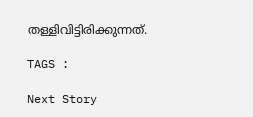തള്ളിവിട്ടിരിക്കുന്നത്.

TAGS :

Next Story